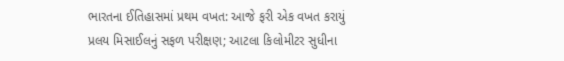ભારતના ઈતિહાસમાં પ્રથમ વખત: આજે ફરી એક વખત કરાયું પ્રલય મિસાઈલનું સફળ પરીક્ષણ; આટલા કિલોમીટર સુધીના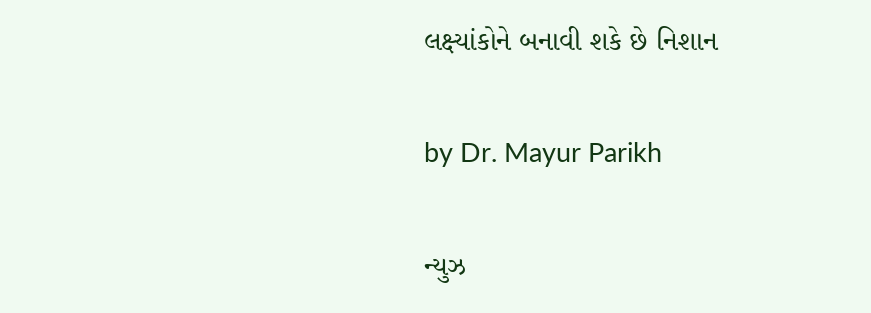લક્ષ્યાંકોને બનાવી શકે છે નિશાન

by Dr. Mayur Parikh

ન્યુઝ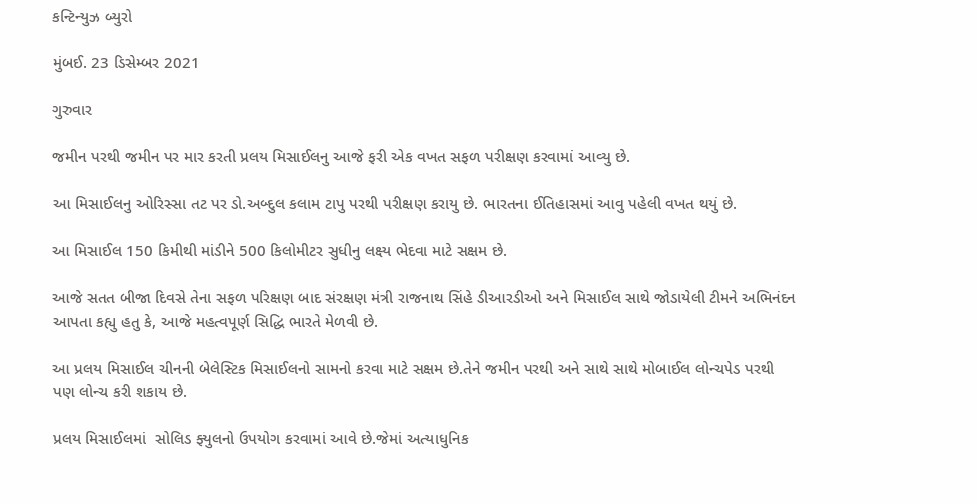કન્ટિન્યુઝ બ્યુરો

મુંબઈ. 23 ડિસેમ્બર 2021

ગુરુવાર

જમીન પરથી જમીન પર માર કરતી પ્રલય મિસાઈલનુ આજે ફરી એક વખત સફળ પરીક્ષણ કરવામાં આવ્યુ છે.

આ મિસાઈલનુ ઓરિસ્સા તટ પર ડો.અબ્દુલ કલામ ટાપુ પરથી પરીક્ષણ કરાયુ છે. ભારતના ઈતિહાસમાં આવુ પહેલી વખત થયું છે.

આ મિસાઈલ 150 કિમીથી માંડીને 500 કિલોમીટર સુધીનુ લક્ષ્ય ભેદવા માટે સક્ષમ છે.

આજે સતત બીજા દિવસે તેના સફળ પરિક્ષણ બાદ સંરક્ષણ મંત્રી રાજનાથ સિંહે ડીઆરડીઓ અને મિસાઈલ સાથે જોડાયેલી ટીમને અભિનંદન આપતા કહ્યુ હતુ કે, આજે મહત્વપૂર્ણ સિદ્ધિ ભારતે મેળવી છે.

આ પ્રલય મિસાઈલ ચીનની બેલેસ્ટિક મિસાઈલનો સામનો કરવા માટે સક્ષમ છે.તેને જમીન પરથી અને સાથે સાથે મોબાઈલ લોન્ચપેડ પરથી પણ લોન્ચ કરી શકાય છે.

પ્રલય મિસાઈલમાં  સોલિડ ફ્યુલનો ઉપયોગ કરવામાં આવે છે.જેમાં અત્યાધુનિક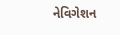નેવિગેશન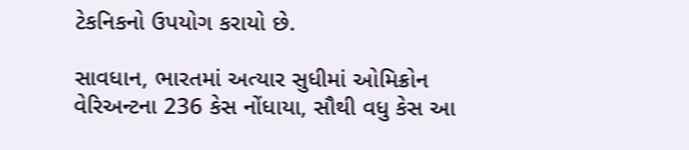ટેકનિકનો ઉપયોગ કરાયો છે.

સાવધાન, ભારતમાં અત્યાર સુધીમાં ઓમિક્રોન વેરિઅન્ટના 236 કેસ નોંધાયા, સૌથી વધુ કેસ આ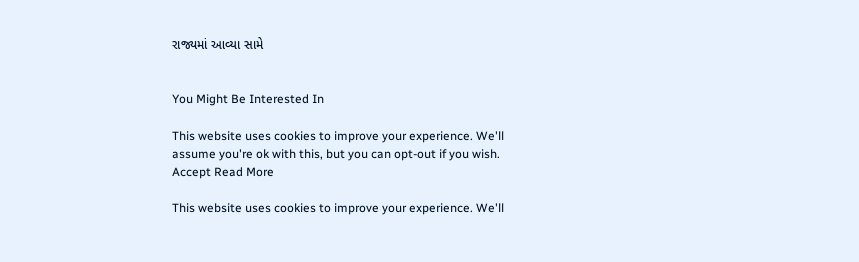રાજ્યમાં આવ્યા સામે


You Might Be Interested In

This website uses cookies to improve your experience. We'll assume you're ok with this, but you can opt-out if you wish. Accept Read More

This website uses cookies to improve your experience. We'll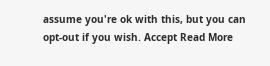assume you're ok with this, but you can opt-out if you wish. Accept Read More